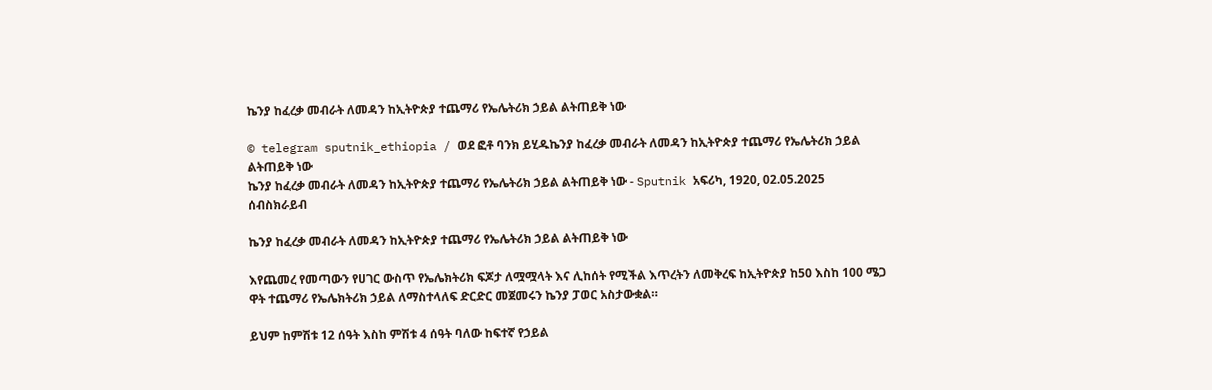ኬንያ ከፈረቃ መብራት ለመዳን ከኢትዮጵያ ተጨማሪ የኤሌትሪክ ኃይል ልትጠይቅ ነው

© telegram sputnik_ethiopia / ወደ ፎቶ ባንክ ይሂዱኬንያ ከፈረቃ መብራት ለመዳን ከኢትዮጵያ ተጨማሪ የኤሌትሪክ ኃይል ልትጠይቅ ነው
ኬንያ ከፈረቃ መብራት ለመዳን ከኢትዮጵያ ተጨማሪ የኤሌትሪክ ኃይል ልትጠይቅ ነው - Sputnik አፍሪካ, 1920, 02.05.2025
ሰብስክራይብ

ኬንያ ከፈረቃ መብራት ለመዳን ከኢትዮጵያ ተጨማሪ የኤሌትሪክ ኃይል ልትጠይቅ ነው

እየጨመረ የመጣውን የሀገር ውስጥ የኤሌክትሪክ ፍጆታ ለሟሟላት እና ሊከሰት የሚችል እጥረትን ለመቅረፍ ከኢትዮጵያ ከ50 እስከ 100 ሜጋ ዋት ተጨማሪ የኤሌክትሪክ ኃይል ለማስተላለፍ ድርድር መጀመሩን ኬንያ ፓወር አስታውቋል።

ይህም ከምሽቱ 12 ሰዓት እስከ ምሽቱ 4 ሰዓት ባለው ከፍተኛ የኃይል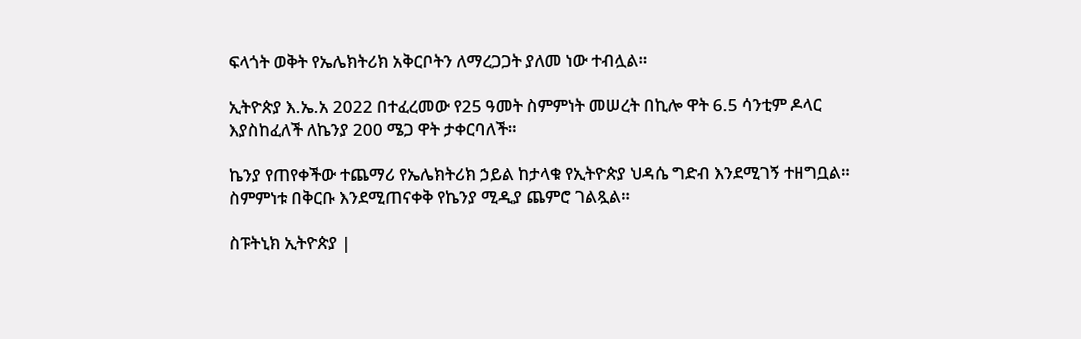ፍላጎት ወቅት የኤሌክትሪክ አቅርቦትን ለማረጋጋት ያለመ ነው ተብሏል።

ኢትዮጵያ እ.ኤ.አ 2022 በተፈረመው የ25 ዓመት ስምምነት መሠረት በኪሎ ዋት 6.5 ሳንቲም ዶላር እያስከፈለች ለኬንያ 200 ሜጋ ዋት ታቀርባለች።

ኬንያ የጠየቀችው ተጨማሪ የኤሌክትሪክ ኃይል ከታላቁ የኢትዮጵያ ህዳሴ ግድብ እንደሚገኝ ተዘግቧል። ስምምነቱ በቅርቡ እንደሚጠናቀቅ የኬንያ ሚዲያ ጨምሮ ገልጿል።

ስፑትኒክ ኢትዮጵያ |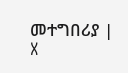መተግበሪያ | X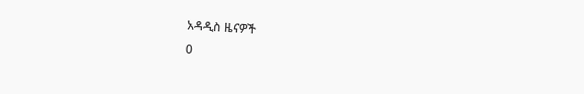አዳዲስ ዜናዎች
0